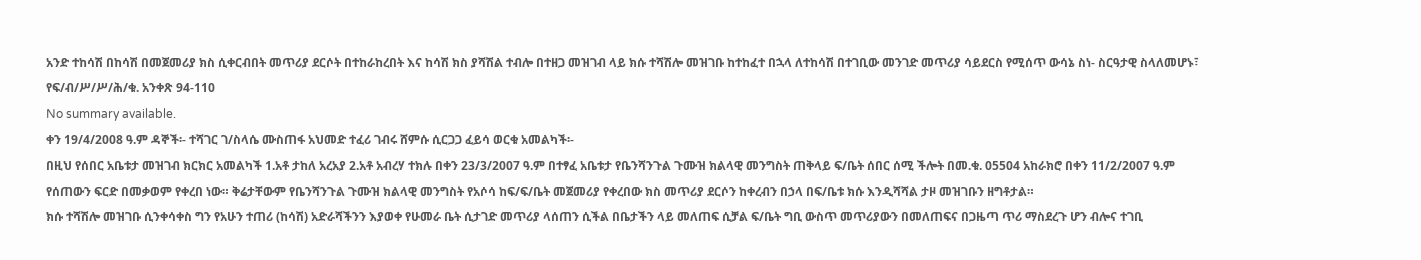አንድ ተከሳሽ በከሳሽ በመጀመሪያ ክስ ሲቀርብበት መጥሪያ ደርሶት በተከራከረበት እና ከሳሽ ክስ ያሻሽል ተብሎ በተዘጋ መዝገብ ላይ ክሱ ተሻሽሎ መዝገቡ ከተከፈተ በኋላ ለተከሳሽ በተገቢው መንገድ መጥሪያ ሳይደርስ የሚሰጥ ውሳኔ ስነ- ስርዓታዊ ስላለመሆኑ፣ የፍ/ብ/ሥ/ሥ/ሕ/ቁ. አንቀጽ 94-110
No summary available.
ቀን 19/4/2008 ዓ.ም ዳኞች፡- ተሻገር ገ/ስላሴ ሙስጠፋ አህመድ ተፈሪ ገብሩ ሸምሱ ሲርጋጋ ፈይሳ ወርቁ አመልካች፡-
በዚህ የሰበር አቤቱታ መዝገብ ክርክር አመልካች 1.አቶ ታከለ አረአያ 2.አቶ አብረሃ ተክሉ በቀን 23/3/2007 ዓ.ም በተፃፈ አቤቱታ የቤንሻንጉል ጉሙዝ ክልላዊ መንግስት ጠቅላይ ፍ/ቤት ሰበር ሰሚ ችሎት በመ.ቁ. 05504 አከራክሮ በቀን 11/2/2007 ዓ.ም የሰጠውን ፍርድ በመቃወም የቀረበ ነው። ቅሬታቸውም የቤንሻንጉል ጉሙዝ ክልላዊ መንግስት የአሶሳ ከፍ/ፍ/ቤት መጀመሪያ የቀረበው ክስ መጥሪያ ደርሶን ከቀረብን በኃላ በፍ/ቤቱ ክሱ እንዲሻሻል ታዞ መዝገቡን ዘግቶታል።
ክሱ ተሻሽሎ መዝገቡ ሲንቀሳቀስ ግን የአሁን ተጠሪ (ከሳሽ) አድራሻችንን እያወቀ የሁመራ ቤት ሲታገድ መጥሪያ ላሰጠን ሲችል በቤታችን ላይ መለጠፍ ሲቻል ፍ/ቤት ግቢ ውስጥ መጥሪያውን በመለጠፍና በጋዜጣ ጥሪ ማስደረጉ ሆን ብሎና ተገቢ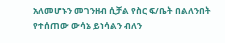አለመሆኑን መገንዘብ ሲቻል የስር ፍ/ቤት በልለንበት የተሰጠው ውሳኔ ይነሳልን ብለን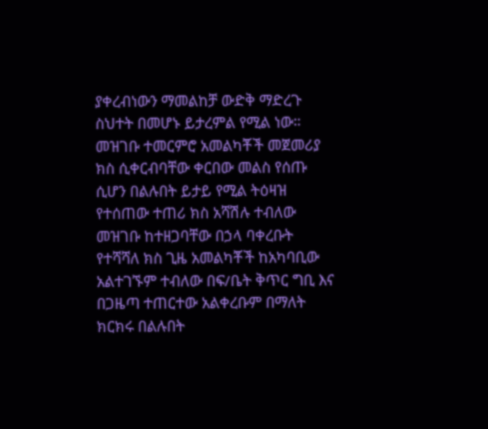ያቀረብነውን ማመልከቻ ውድቅ ማድረጉ ስህተት በመሆኑ ይታረምል የሚል ነው። መዝገቡ ተመርምሮ አመልካቾች መጀመሪያ ክስ ሲቀርብባቸው ቀርበው መልስ የሰጡ ሲሆን በልሉበት ይታይ የሚል ትዕዛዝ የተሰጠው ተጠሪ ክስ አሻሽሉ ተብለው መዝገቡ ከተዘጋባቸው በኃላ ባቀረቡት የተሻሻለ ክስ ጊዜ አመልካቾች ከአካባቢው አልተገኙም ተብለው በፍ/ቤት ቅጥር ግቢ እና በጋዜጣ ተጠርተው አልቀረቡም በማለት ክርክሩ በልሉበት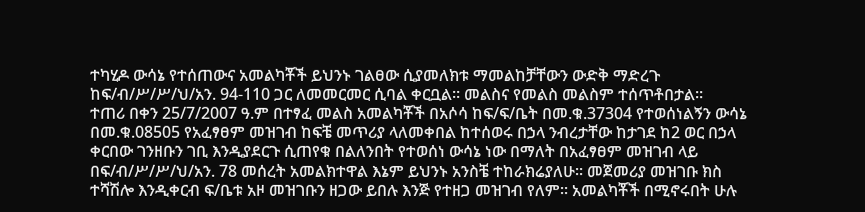ተካሂዶ ውሳኔ የተሰጠውና አመልካቾች ይህንኑ ገልፀው ሲያመለክቱ ማመልከቻቸውን ውድቅ ማድረጉ ከፍ/ብ/ሥ/ሥ/ህ/አን. 94-110 ጋር ለመመርመር ሲባል ቀርቧል። መልስና የመልስ መልስም ተሰጥቶበታል።
ተጠሪ በቀን 25/7/2007 ዓ.ም በተፃፈ መልስ አመልካቾች በአሶሳ ከፍ/ፍ/ቤት በመ.ቁ.37304 የተወሰነልኝን ውሳኔ በመ.ቁ.08505 የአፈፃፀም መዝገብ ከፍቼ መጥሪያ ላለመቀበል ከተሰወሩ በኃላ ንብረታቸው ከታገደ ከ2 ወር በኃላ ቀርበው ገንዘቡን ገቢ እንዲያደርጉ ሲጠየቁ በልለንበት የተወሰነ ውሳኔ ነው በማለት በአፈፃፀም መዝገብ ላይ በፍ/ብ/ሥ/ሥ/ህ/አን. 78 መሰረት አመልክተዋል እኔም ይህንኑ አንስቼ ተከራክሬያለሁ። መጀመሪያ መዝገቡ ክስ ተሻሽሎ እንዲቀርብ ፍ/ቤቱ አዞ መዝገቡን ዘጋው ይበሉ እንጅ የተዘጋ መዝገብ የለም። አመልካቾች በሚኖሩበት ሁሉ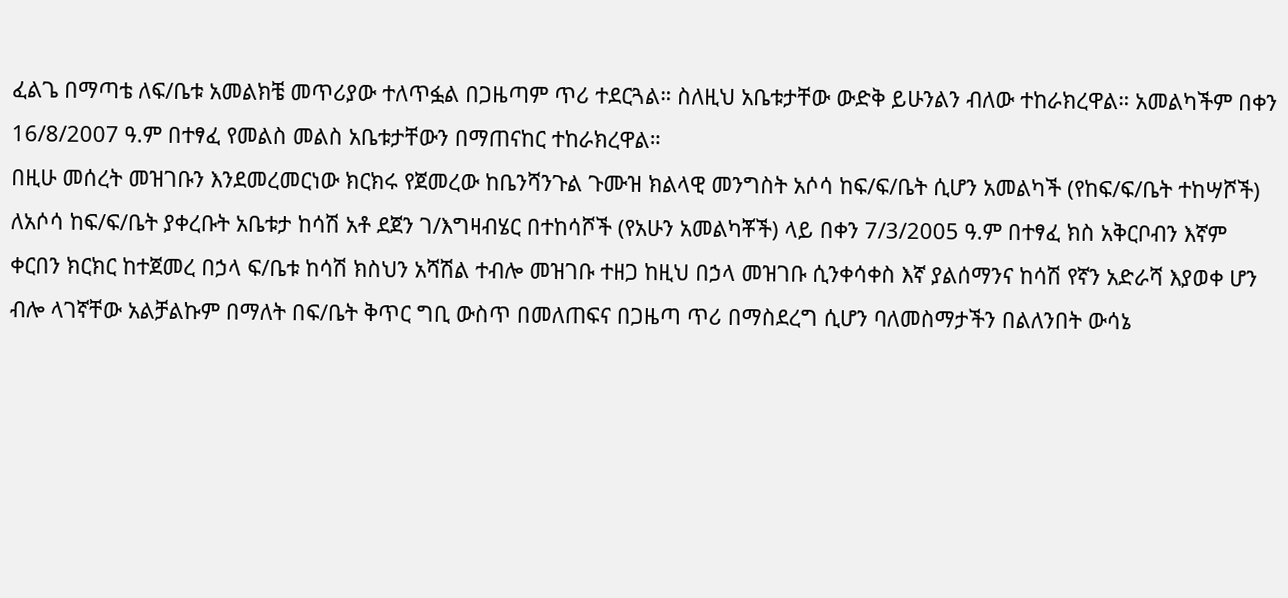ፈልጌ በማጣቴ ለፍ/ቤቱ አመልክቼ መጥሪያው ተለጥፏል በጋዜጣም ጥሪ ተደርጓል። ስለዚህ አቤቱታቸው ውድቅ ይሁንልን ብለው ተከራክረዋል። አመልካችም በቀን 16/8/2007 ዓ.ም በተፃፈ የመልስ መልስ አቤቱታቸውን በማጠናከር ተከራክረዋል።
በዚሁ መሰረት መዝገቡን እንደመረመርነው ክርክሩ የጀመረው ከቤንሻንጉል ጉሙዝ ክልላዊ መንግስት አሶሳ ከፍ/ፍ/ቤት ሲሆን አመልካች (የከፍ/ፍ/ቤት ተከሣሾች) ለአሶሳ ከፍ/ፍ/ቤት ያቀረቡት አቤቱታ ከሳሽ አቶ ደጀን ገ/እግዛብሄር በተከሳሾች (የአሁን አመልካቾች) ላይ በቀን 7/3/2005 ዓ.ም በተፃፈ ክስ አቅርቦብን እኛም ቀርበን ክርክር ከተጀመረ በኃላ ፍ/ቤቱ ከሳሽ ክስህን አሻሽል ተብሎ መዝገቡ ተዘጋ ከዚህ በኃላ መዝገቡ ሲንቀሳቀስ እኛ ያልሰማንና ከሳሽ የኛን አድራሻ እያወቀ ሆን ብሎ ላገኛቸው አልቻልኩም በማለት በፍ/ቤት ቅጥር ግቢ ውስጥ በመለጠፍና በጋዜጣ ጥሪ በማስደረግ ሲሆን ባለመስማታችን በልለንበት ውሳኔ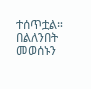ተሰጥቷል።
በልለንበት መወሰኑን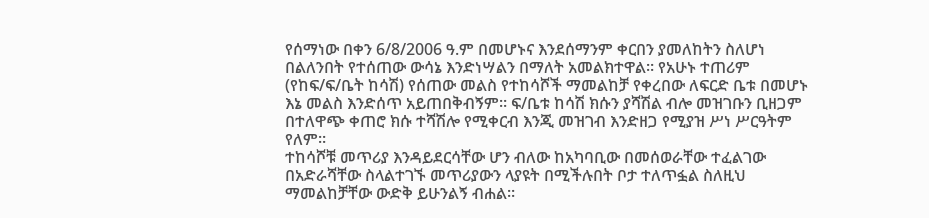የሰማነው በቀን 6/8/2006 ዓ.ም በመሆኑና እንደሰማንም ቀርበን ያመለከትን ስለሆነ በልለንበት የተሰጠው ውሳኔ እንድነሣልን በማለት አመልክተዋል። የአሁኑ ተጠሪም (የከፍ/ፍ/ቤት ከሳሽ) የሰጠው መልስ የተከሳሾች ማመልከቻ የቀረበው ለፍርድ ቤቱ በመሆኑ እኔ መልስ እንድሰጥ አይጠበቅብኝም። ፍ/ቤቱ ከሳሽ ክሱን ያሻሽል ብሎ መዝገቡን ቢዘጋም በተለዋጭ ቀጠሮ ክሱ ተሻሽሎ የሚቀርብ እንጂ መዝገብ እንድዘጋ የሚያዝ ሥነ ሥርዓትም የለም።
ተከሳሾቹ መጥሪያ እንዳይደርሳቸው ሆን ብለው ከአካባቢው በመሰወራቸው ተፈልገው በአድራሻቸው ስላልተገኙ መጥሪያውን ላያዩት በሚችሉበት ቦታ ተለጥፏል ስለዚህ ማመልከቻቸው ውድቅ ይሁንልኝ ብሐል።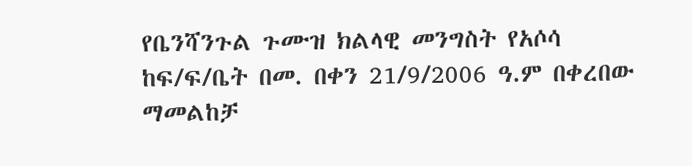የቤንሻንጉል ጉሙዝ ክልላዊ መንግስት የአሶሳ ከፍ/ፍ/ቤት በመ. በቀን 21/9/2006 ዓ.ም በቀረበው ማመልከቻ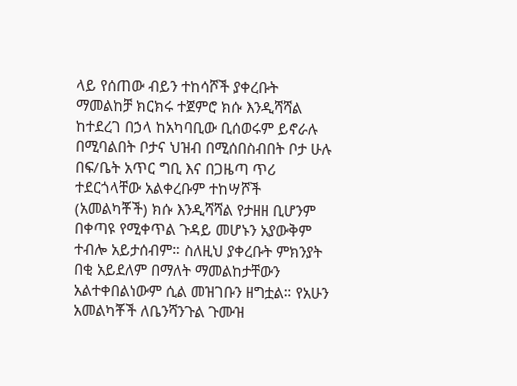ላይ የሰጠው ብይን ተከሳሾች ያቀረቡት ማመልከቻ ክርክሩ ተጀምሮ ክሱ እንዲሻሻል ከተደረገ በኃላ ከአካባቢው ቢሰወሩም ይኖራሉ በሚባልበት ቦታና ህዝብ በሚሰበስብበት ቦታ ሁሉ በፍ/ቤት አጥር ግቢ እና በጋዜጣ ጥሪ ተደርጎላቸው አልቀረቡም ተከሣሾች (አመልካቾች) ክሱ እንዲሻሻል የታዘዘ ቢሆንም በቀጣዩ የሚቀጥል ጉዳይ መሆኑን አያውቅም ተብሎ አይታሰብም። ስለዚህ ያቀረቡት ምክንያት በቂ አይደለም በማለት ማመልከታቸውን አልተቀበልነውም ሲል መዝገቡን ዘግቷል። የአሁን አመልካቾች ለቤንሻንጉል ጉሙዝ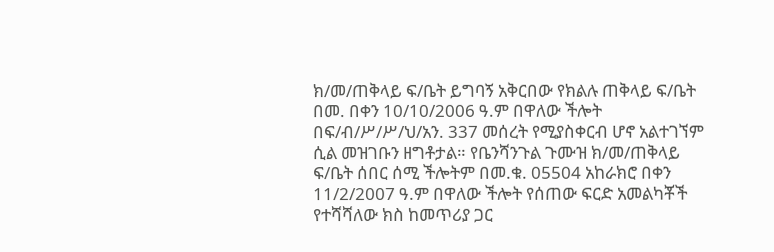ክ/መ/ጠቅላይ ፍ/ቤት ይግባኝ አቅርበው የክልሉ ጠቅላይ ፍ/ቤት በመ. በቀን 10/10/2006 ዓ.ም በዋለው ችሎት በፍ/ብ/ሥ/ሥ/ህ/አን. 337 መሰረት የሚያስቀርብ ሆኖ አልተገኘም ሲል መዝገቡን ዘግቶታል። የቤንሻንጉል ጉሙዝ ክ/መ/ጠቅላይ ፍ/ቤት ሰበር ሰሚ ችሎትም በመ.ቁ. 05504 አከራክሮ በቀን 11/2/2007 ዓ.ም በዋለው ችሎት የሰጠው ፍርድ አመልካቾች የተሻሻለው ክስ ከመጥሪያ ጋር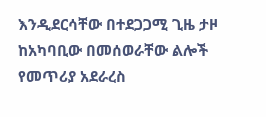እንዲደርሳቸው በተደጋጋሚ ጊዜ ታዞ ከአካባቢው በመሰወራቸው ልሎች የመጥሪያ አደራረስ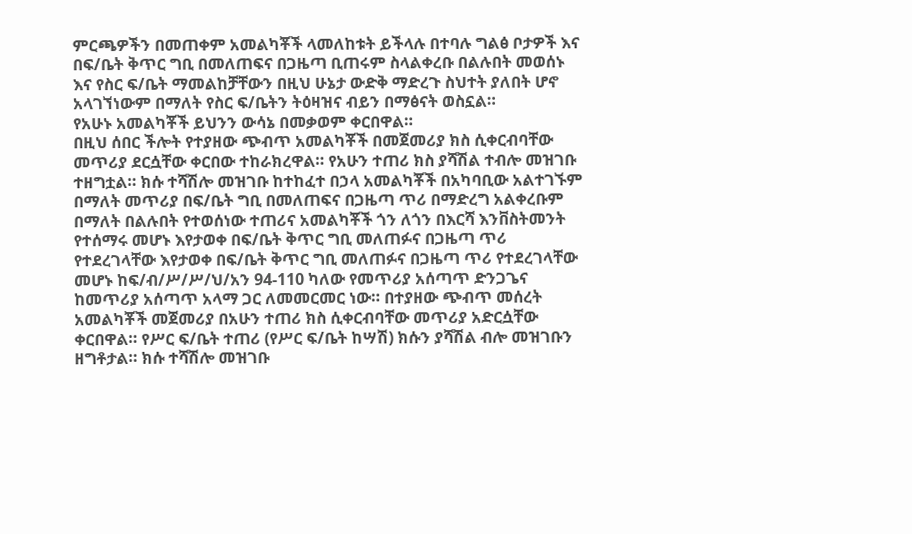ምርጫዎችን በመጠቀም አመልካቾች ላመለከቱት ይችላሉ በተባሉ ግልፅ ቦታዎች እና በፍ/ቤት ቅጥር ግቢ በመለጠፍና በጋዜጣ ቢጠሩም ስላልቀረቡ በልሉበት መወሰኑ እና የስር ፍ/ቤት ማመልከቻቸውን በዚህ ሁኔታ ውድቅ ማድረጉ ስህተት ያለበት ሆኖ አላገኘነውም በማለት የስር ፍ/ቤትን ትዕዛዝና ብይን በማፅናት ወስኗል።
የአሁኑ አመልካቾች ይህንን ውሳኔ በመቃወም ቀርበዋል።
በዚህ ሰበር ችሎት የተያዘው ጭብጥ አመልካቾች በመጀመሪያ ክስ ሲቀርብባቸው መጥሪያ ደርሷቸው ቀርበው ተከራክረዋል። የአሁን ተጠሪ ክስ ያሻሽል ተብሎ መዝገቡ ተዘግቷል። ክሱ ተሻሽሎ መዝገቡ ከተከፈተ በኃላ አመልካቾች በአካባቢው አልተገኙም በማለት መጥሪያ በፍ/ቤት ግቢ በመለጠፍና በጋዜጣ ጥሪ በማድረግ አልቀረቡም በማለት በልሉበት የተወሰነው ተጠሪና አመልካቾች ጎን ለጎን በእርሻ እንቨስትመንት የተሰማሩ መሆኑ እየታወቀ በፍ/ቤት ቅጥር ግቢ መለጠፉና በጋዜጣ ጥሪ የተደረገላቸው እየታወቀ በፍ/ቤት ቅጥር ግቢ መለጠፉና በጋዜጣ ጥሪ የተደረገላቸው መሆኑ ከፍ/ብ/ሥ/ሥ/ህ/አን 94-110 ካለው የመጥሪያ አሰጣጥ ድንጋጌና ከመጥሪያ አሰጣጥ አላማ ጋር ለመመርመር ነው። በተያዘው ጭብጥ መሰረት አመልካቾች መጀመሪያ በአሁን ተጠሪ ክስ ሲቀርብባቸው መጥሪያ አድርሷቸው ቀርበዋል። የሥር ፍ/ቤት ተጠሪ (የሥር ፍ/ቤት ከሣሽ) ክሱን ያሻሽል ብሎ መዝገቡን ዘግቶታል። ክሱ ተሻሽሎ መዝገቡ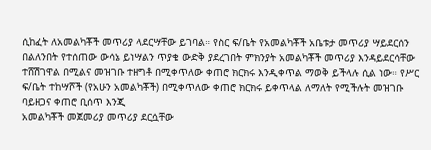ሲከፈት ለአመልካቾች መጥሪያ ላደርሣቸው ይገባል። የስር ፍ/ቤት የአመልካቾች አቤቱታ መጥሪያ ሣይደርሰን በልለንበት የተሰጠው ውሳኔ ይነሣልን ጥያቄ ውድቅ ያደረገበት ምክንያት አመልካቾች መጥሪያ እንዳይደርሳቸው ተሸሽገዋል በሚልና መዝገቡ ተዘግቶ በሚቀጥለው ቀጠሮ ክርክሩ እንዲቀጥል ማወቅ ይችላሉ ሲል ነው። የሥር ፍ/ቤት ተከሣሾች (የአሁን አመልካቾች) በሚቀጥለው ቀጠሮ ክርክሩ ይቀጥላል ለማለት የሚችሉት መዝገቡ ባይዘጋና ቀጠሮ ቢሰጥ እንጂ
አመልካቾች መጀመሪያ መጥሪያ ደርሷቸው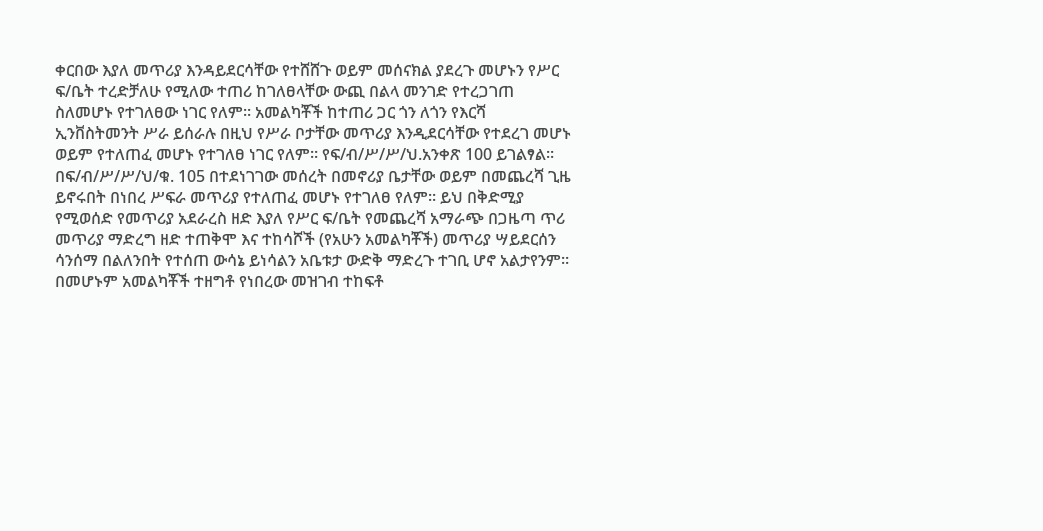ቀርበው እያለ መጥሪያ እንዳይደርሳቸው የተሸሸጉ ወይም መሰናክል ያደረጉ መሆኑን የሥር ፍ/ቤት ተረድቻለሁ የሚለው ተጠሪ ከገለፀላቸው ውጪ በልላ መንገድ የተረጋገጠ ስለመሆኑ የተገለፀው ነገር የለም። አመልካቾች ከተጠሪ ጋር ጎን ለጎን የእርሻ ኢንቨስትመንት ሥራ ይሰራሉ በዚህ የሥራ ቦታቸው መጥሪያ እንዲደርሳቸው የተደረገ መሆኑ ወይም የተለጠፈ መሆኑ የተገለፀ ነገር የለም። የፍ/ብ/ሥ/ሥ/ህ.አንቀጽ 100 ይገልፃል።
በፍ/ብ/ሥ/ሥ/ህ/ቁ. 105 በተደነገገው መሰረት በመኖሪያ ቤታቸው ወይም በመጨረሻ ጊዜ ይኖሩበት በነበረ ሥፍራ መጥሪያ የተለጠፈ መሆኑ የተገለፀ የለም። ይህ በቅድሚያ የሚወሰድ የመጥሪያ አደራረስ ዘድ እያለ የሥር ፍ/ቤት የመጨረሻ አማራጭ በጋዜጣ ጥሪ መጥሪያ ማድረግ ዘድ ተጠቅሞ እና ተከሳሾች (የአሁን አመልካቾች) መጥሪያ ሣይደርሰን ሳንሰማ በልለንበት የተሰጠ ውሳኔ ይነሳልን አቤቱታ ውድቅ ማድረጉ ተገቢ ሆኖ አልታየንም። በመሆኑም አመልካቾች ተዘግቶ የነበረው መዝገብ ተከፍቶ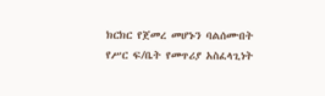ክርክር የጀመረ መሆኑን ባልሰሙበት የሥር ፍ/ቤት የመጥሪያ አስፈላጊነት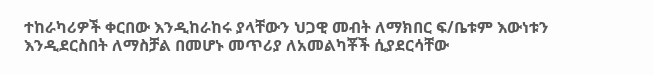ተከራካሪዎች ቀርበው እንዲከራከሩ ያላቸውን ህጋዊ መብት ለማክበር ፍ/ቤቱም እውነቱን እንዲደርስበት ለማስቻል በመሆኑ መጥሪያ ለአመልካቾች ሲያደርሳቸው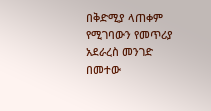በቅድሚያ ላጠቀም የሚገባውን የመጥሪያ አደራረስ መንገድ በመተው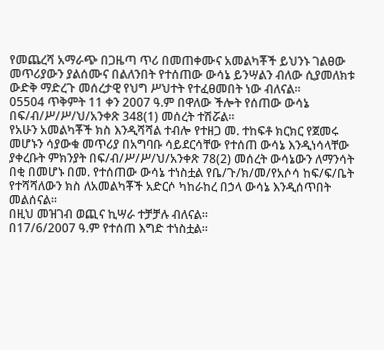የመጨረሻ አማራጭ በጋዜጣ ጥሪ በመጠቀሙና አመልካቾች ይህንኑ ገልፀው መጥሪያውን ያልሰሙና በልለንበት የተሰጠው ውሳኔ ይንሣልን ብለው ሲያመለክቱ ውድቅ ማድረጉ መሰረታዊ የህግ ሥህተት የተፈፀመበት ነው ብለናል።
05504 ጥቅምት 11 ቀን 2007 ዓ.ም በዋለው ችሎት የሰጠው ውሳኔ በፍ/ብ/ሥ/ሥ/ህ/አንቀጽ 348(1) መሰረት ተሽሯል።
የአሁን አመልካቾች ክስ እንዲሻሻል ተብሎ የተዘጋ መ. ተከፍቶ ክርክር የጀመሩ መሆኑን ሳያውቁ መጥሪያ በአግባቡ ሳይደርሳቸው የተሰጠ ውሳኔ እንዲነሳላቸው ያቀረቡት ምክንያት በፍ/ብ/ሥ/ሥ/ህ/አንቀጽ 78(2) መሰረት ውሳኔውን ለማንሳት በቂ በመሆኑ በመ. የተሰጠው ውሳኔ ተነስቷል የቤ/ጉ/ክ/መ/የአሶሳ ከፍ/ፍ/ቤት የተሻሻለውን ክስ ለአመልካቾች አድርሶ ካከራከረ በኃላ ውሳኔ እንዲሰጥበት መልሰናል።
በዚህ መዝገብ ወጪና ኪሣራ ተቻቻሉ ብለናል።
በ17/6/2007 ዓ.ም የተሰጠ እግድ ተነስቷል።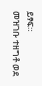ይፃፍ።
መዝገቡ ተዘግቶ ወደ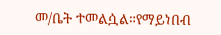መ/ቤት ተመልሷል።የማይነበብ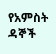የአምስት ዳኞች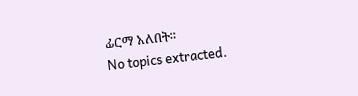ፊርማ አለበት።
No topics extracted.